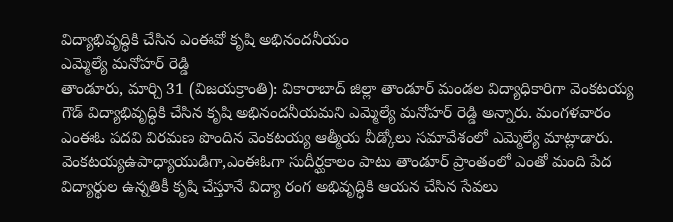విద్యాభివృద్ధికి చేసిన ఎంఈవో కృషి అభినందనీయం
ఎమ్మెల్యే మనోహర్ రెడ్డి
తాండూరు, మార్చి 31 (విజయక్రాంతి): వికారాబాద్ జిల్లా తాండూర్ మండల విద్యాధికారిగా వెంకటయ్య గౌడ్ విద్యాభివృద్ధికి చేసిన కృషి అభినందనీయమని ఎమ్మెల్యే మనోహర్ రెడ్డి అన్నారు. మంగళవారం ఎంఈఓ పదవి విరమణ పొందిన వెంకటయ్య ఆత్మీయ వీడ్కోలు సమావేశంలో ఎమ్మెల్యే మాట్లాడారు. వెంకటయ్యఉపాధ్యాయుడిగా,ఎంఈఓగా సుదీర్ఘకాలం పాటు తాండూర్ ప్రాంతంలో ఎంతో మంది పేద విద్యార్థుల ఉన్నతికీ కృషి చేస్తూనే విద్యా రంగ అభివృద్ధికి ఆయన చేసిన సేవలు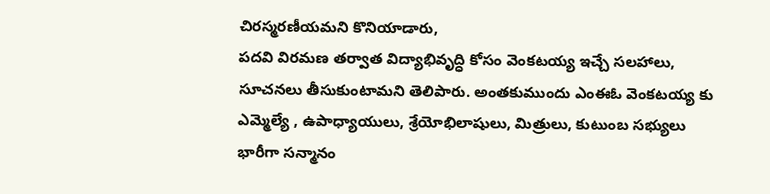చిరస్మరణీయమని కొనియాడారు,
పదవి విరమణ తర్వాత విద్యాభివృద్ధి కోసం వెంకటయ్య ఇచ్చే సలహాలు, సూచనలు తీసుకుంటామని తెలిపారు. అంతకుముందు ఎంఈఓ వెంకటయ్య కు ఎమ్మెల్యే , ఉపాధ్యాయులు, శ్రేయోభిలాషులు, మిత్రులు, కుటుంబ సభ్యులు భారీగా సన్మానం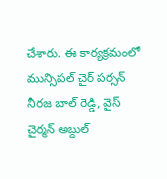చేశారు. ఈ కార్యక్రమంలో మున్సిపల్ చైర్ పర్సన్ నీరజ బాల్ రెడ్డి, వైస్ చైర్మన్ అబ్దుల్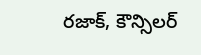రజాక్, కౌన్సిలర్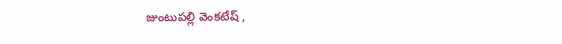జుంటుపల్లి వెంకటేష్ ,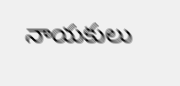నాయకులు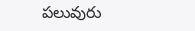పలువురు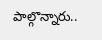పాల్గొన్నారు..